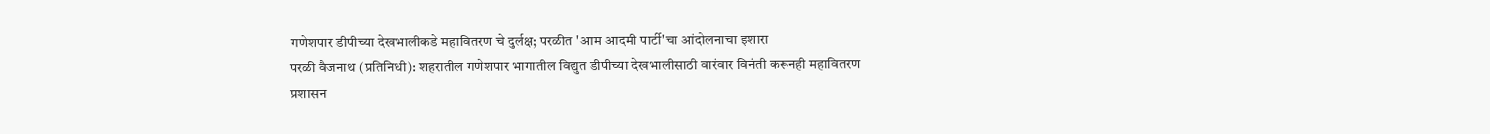गणेशपार डीपीच्या देखभालीकडे महावितरण चे दुर्लक्ष; परळीत 'आम आदमी पार्टी'चा आंदोलनाचा इशारा
परळी वैजनाथ (प्रतिनिधी): शहरातील गणेशपार भागातील विद्युत डीपीच्या देखभालीसाठी वारंवार विनंती करूनही महावितरण प्रशासन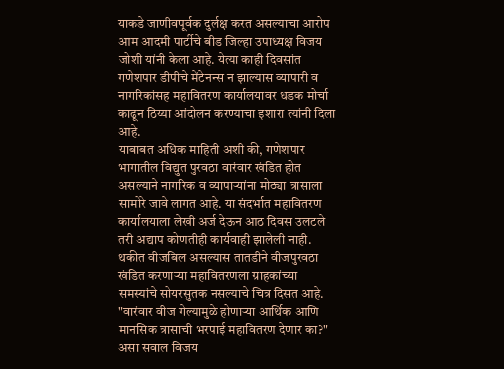याकडे जाणीवपूर्वक दुर्लक्ष करत असल्याचा आरोप आम आदमी पार्टीचे बीड जिल्हा उपाध्यक्ष विजय जोशी यांनी केला आहे. येत्या काही दिवसांत गणेशपार डीपीचे मेंटेनन्स न झाल्यास व्यापारी व नागरिकांसह महावितरण कार्यालयावर धडक मोर्चा काढून ठिय्या आंदोलन करण्याचा इशारा त्यांनी दिला आहे.
याबाबत अधिक माहिती अशी की, गणेशपार भागातील विद्युत पुरवठा वारंवार खंडित होत असल्याने नागरिक व व्यापाऱ्यांना मोठ्या त्रासाला सामोरे जावे लागत आहे. या संदर्भात महावितरण कार्यालयाला लेखी अर्ज देऊन आठ दिवस उलटले तरी अद्याप कोणतीही कार्यवाही झालेली नाही. थकीत वीजबिल असल्यास तातडीने वीजपुरवठा खंडित करणाऱ्या महावितरणला ग्राहकांच्या समस्यांचे सोयरसुतक नसल्याचे चित्र दिसत आहे. "वारंवार वीज गेल्यामुळे होणाऱ्या आर्थिक आणि मानसिक त्रासाची भरपाई महावितरण देणार का?" असा सवाल विजय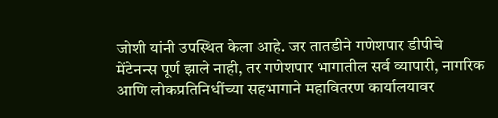जोशी यांनी उपस्थित केला आहे. जर तातडीने गणेशपार डीपीचे मेंटेनन्स पूर्ण झाले नाही, तर गणेशपार भागातील सर्व व्यापारी, नागरिक आणि लोकप्रतिनिधींच्या सहभागाने महावितरण कार्यालयावर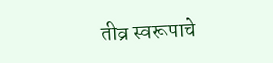तीव्र स्वरूपाचे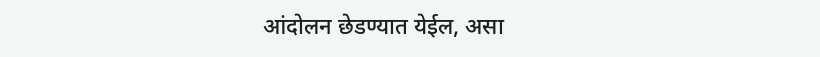आंदोलन छेडण्यात येईल, असा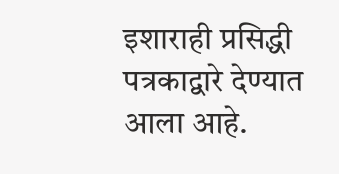इशाराही प्रसिद्धी पत्रकाद्वारे देण्यात आला आहे.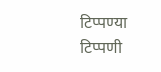टिप्पण्या
टिप्पणी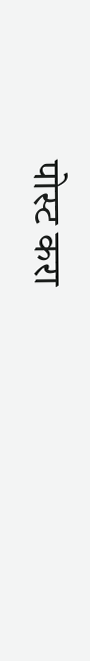पोस्ट करा